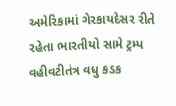અમેરિકામાં ગેરકાયદેસર રીતે રહેતા ભારતીયો સામે ટ્રમ્પ વહીવટીતંત્ર વધુ કડક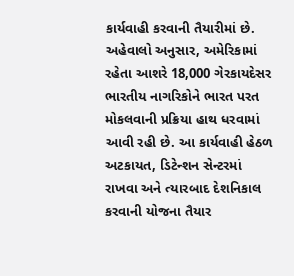કાર્યવાહી કરવાની તૈયારીમાં છે. અહેવાલો અનુસાર, અમેરિકામાં રહેતા આશરે 18,000 ગેરકાયદેસર ભારતીય નાગરિકોને ભારત પરત મોકલવાની પ્રક્રિયા હાથ ધરવામાં આવી રહી છે. આ કાર્યવાહી હેઠળ અટકાયત, ડિટેન્શન સેન્ટરમાં રાખવા અને ત્યારબાદ દેશનિકાલ કરવાની યોજના તૈયાર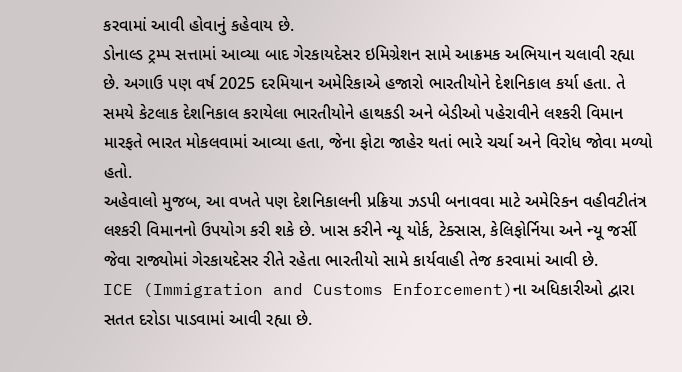કરવામાં આવી હોવાનું કહેવાય છે.
ડોનાલ્ડ ટ્રમ્પ સત્તામાં આવ્યા બાદ ગેરકાયદેસર ઇમિગ્રેશન સામે આક્રમક અભિયાન ચલાવી રહ્યા છે. અગાઉ પણ વર્ષ 2025 દરમિયાન અમેરિકાએ હજારો ભારતીયોને દેશનિકાલ કર્યા હતા. તે સમયે કેટલાક દેશનિકાલ કરાયેલા ભારતીયોને હાથકડી અને બેડીઓ પહેરાવીને લશ્કરી વિમાન મારફતે ભારત મોકલવામાં આવ્યા હતા, જેના ફોટા જાહેર થતાં ભારે ચર્ચા અને વિરોધ જોવા મળ્યો હતો.
અહેવાલો મુજબ, આ વખતે પણ દેશનિકાલની પ્રક્રિયા ઝડપી બનાવવા માટે અમેરિકન વહીવટીતંત્ર લશ્કરી વિમાનનો ઉપયોગ કરી શકે છે. ખાસ કરીને ન્યૂ યોર્ક, ટેક્સાસ, કેલિફોર્નિયા અને ન્યૂ જર્સી જેવા રાજ્યોમાં ગેરકાયદેસર રીતે રહેતા ભારતીયો સામે કાર્યવાહી તેજ કરવામાં આવી છે.
ICE (Immigration and Customs Enforcement)ના અધિકારીઓ દ્વારા સતત દરોડા પાડવામાં આવી રહ્યા છે.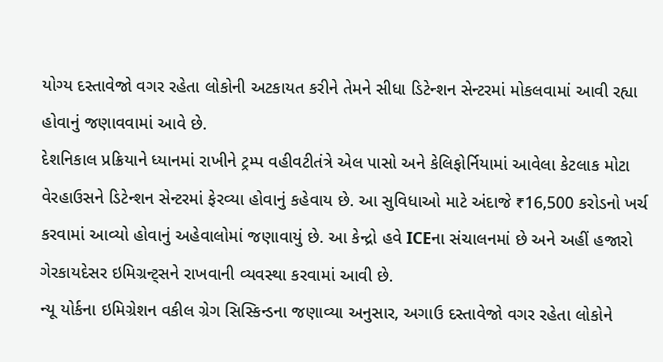યોગ્ય દસ્તાવેજો વગર રહેતા લોકોની અટકાયત કરીને તેમને સીધા ડિટેન્શન સેન્ટરમાં મોકલવામાં આવી રહ્યા હોવાનું જણાવવામાં આવે છે.
દેશનિકાલ પ્રક્રિયાને ધ્યાનમાં રાખીને ટ્રમ્પ વહીવટીતંત્રે એલ પાસો અને કેલિફોર્નિયામાં આવેલા કેટલાક મોટા વેરહાઉસને ડિટેન્શન સેન્ટરમાં ફેરવ્યા હોવાનું કહેવાય છે. આ સુવિધાઓ માટે અંદાજે ₹16,500 કરોડનો ખર્ચ કરવામાં આવ્યો હોવાનું અહેવાલોમાં જણાવાયું છે. આ કેન્દ્રો હવે ICEના સંચાલનમાં છે અને અહીં હજારો ગેરકાયદેસર ઇમિગ્રન્ટ્સને રાખવાની વ્યવસ્થા કરવામાં આવી છે.
ન્યૂ યોર્કના ઇમિગ્રેશન વકીલ ગ્રેગ સિસ્કિન્ડના જણાવ્યા અનુસાર, અગાઉ દસ્તાવેજો વગર રહેતા લોકોને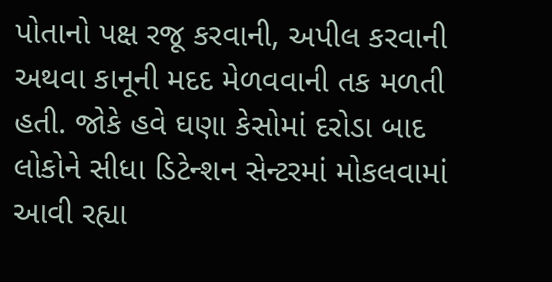પોતાનો પક્ષ રજૂ કરવાની, અપીલ કરવાની અથવા કાનૂની મદદ મેળવવાની તક મળતી હતી. જોકે હવે ઘણા કેસોમાં દરોડા બાદ લોકોને સીધા ડિટેન્શન સેન્ટરમાં મોકલવામાં આવી રહ્યા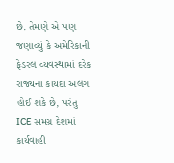છે. તેમણે એ પણ જણાવ્યું કે અમેરિકાની ફેડરલ વ્યવસ્થામાં દરેક રાજ્યના કાયદા અલગ હોઈ શકે છે, પરંતુ ICE સમગ્ર દેશમાં કાર્યવાહી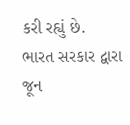કરી રહ્યું છે.
ભારત સરકાર દ્વારા જૂન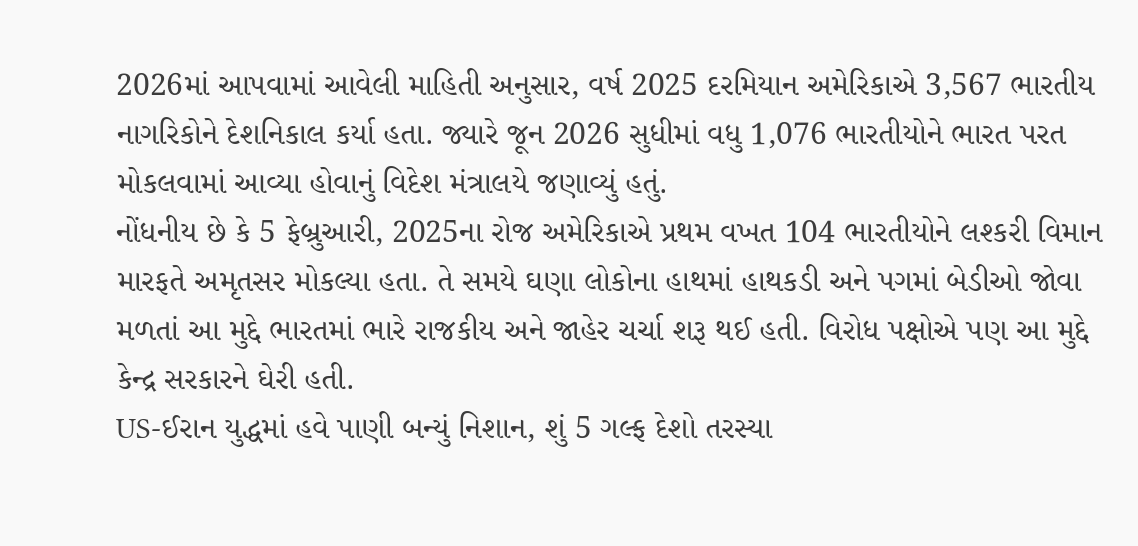2026માં આપવામાં આવેલી માહિતી અનુસાર, વર્ષ 2025 દરમિયાન અમેરિકાએ 3,567 ભારતીય નાગરિકોને દેશનિકાલ કર્યા હતા. જ્યારે જૂન 2026 સુધીમાં વધુ 1,076 ભારતીયોને ભારત પરત મોકલવામાં આવ્યા હોવાનું વિદેશ મંત્રાલયે જણાવ્યું હતું.
નોંધનીય છે કે 5 ફેબ્રુઆરી, 2025ના રોજ અમેરિકાએ પ્રથમ વખત 104 ભારતીયોને લશ્કરી વિમાન મારફતે અમૃતસર મોકલ્યા હતા. તે સમયે ઘણા લોકોના હાથમાં હાથકડી અને પગમાં બેડીઓ જોવા મળતાં આ મુદ્દે ભારતમાં ભારે રાજકીય અને જાહેર ચર્ચા શરૂ થઈ હતી. વિરોધ પક્ષોએ પણ આ મુદ્દે કેન્દ્ર સરકારને ઘેરી હતી.
US-ઈરાન યુદ્ધમાં હવે પાણી બન્યું નિશાન, શું 5 ગલ્ફ દેશો તરસ્યા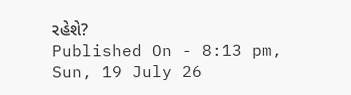રહેશે?
Published On - 8:13 pm, Sun, 19 July 26